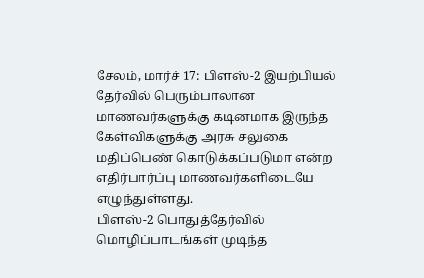சேலம், மார்ச் 17: பிளஸ்-2 இயற்பியல் தேர்வில் பெரும்பாலான மாணவர்களுக்கு கடினமாக இருந்த கேள்விகளுக்கு அரசு சலுகை மதிப்பெண் கொடுக்கப்படுமா என்ற எதிர்பார்ப்பு மாணவர்களிடையே எழுந்துள்ளது.
பிளஸ்-2 பொதுத்தேர்வில் மொழிப்பாடங்கள் முடிந்த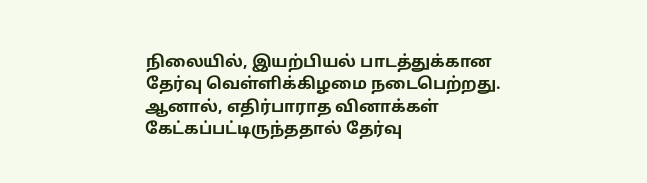நிலையில், இயற்பியல் பாடத்துக்கான தேர்வு வெள்ளிக்கிழமை நடைபெற்றது. ஆனால், எதிர்பாராத வினாக்கள் கேட்கப்பட்டிருந்ததால் தேர்வு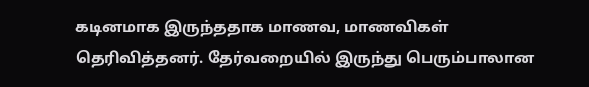கடினமாக இருந்ததாக மாணவ, மாணவிகள் தெரிவித்தனர். தேர்வறையில் இருந்து பெரும்பாலான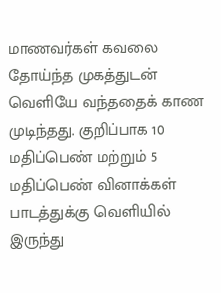மாணவர்கள் கவலை தோய்ந்த முகத்துடன் வெளியே வந்ததைக் காண முடிந்தது. குறிப்பாக 10 மதிப்பெண் மற்றும் 5 மதிப்பெண் வினாக்கள் பாடத்துக்கு வெளியில் இருந்து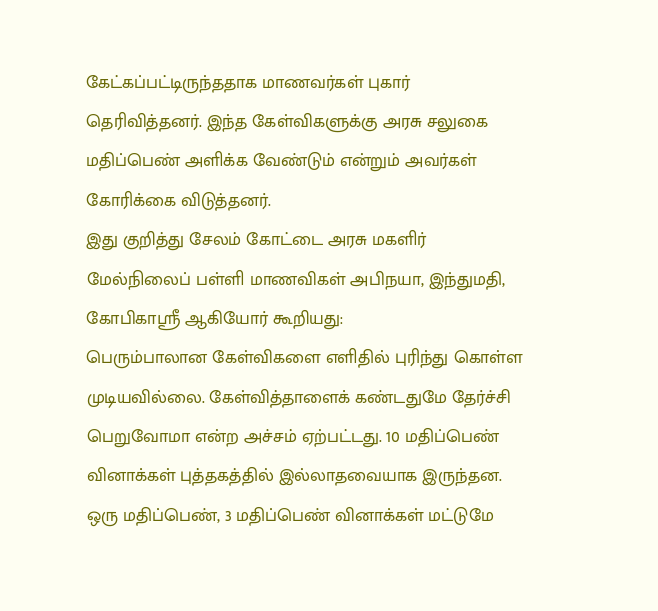கேட்கப்பட்டிருந்ததாக மாணவர்கள் புகார் தெரிவித்தனர். இந்த கேள்விகளுக்கு அரசு சலுகை மதிப்பெண் அளிக்க வேண்டும் என்றும் அவர்கள் கோரிக்கை விடுத்தனர்.
இது குறித்து சேலம் கோட்டை அரசு மகளிர் மேல்நிலைப் பள்ளி மாணவிகள் அபிநயா, இந்துமதி, கோபிகாஸ்ரீ ஆகியோர் கூறியது:
பெரும்பாலான கேள்விகளை எளிதில் புரிந்து கொள்ள முடியவில்லை. கேள்வித்தாளைக் கண்டதுமே தேர்ச்சி பெறுவோமா என்ற அச்சம் ஏற்பட்டது. 10 மதிப்பெண் வினாக்கள் புத்தகத்தில் இல்லாதவையாக இருந்தன. ஒரு மதிப்பெண், 3 மதிப்பெண் வினாக்கள் மட்டுமே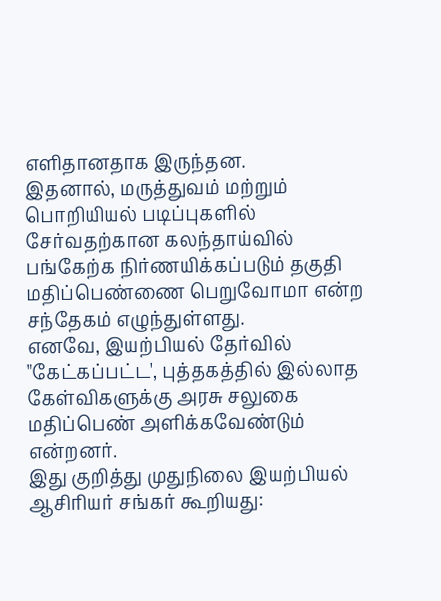எளிதானதாக இருந்தன.
இதனால், மருத்துவம் மற்றும் பொறியியல் படிப்புகளில் சேர்வதற்கான கலந்தாய்வில் பங்கேற்க நிர்ணயிக்கப்படும் தகுதி மதிப்பெண்ணை பெறுவோமா என்ற சந்தேகம் எழுந்துள்ளது.
எனவே, இயற்பியல் தேர்வில் "கேட்கப்பட்ட', புத்தகத்தில் இல்லாத கேள்விகளுக்கு அரசு சலுகை மதிப்பெண் அளிக்கவேண்டும் என்றனர்.
இது குறித்து முதுநிலை இயற்பியல் ஆசிரியர் சங்கர் கூறியது: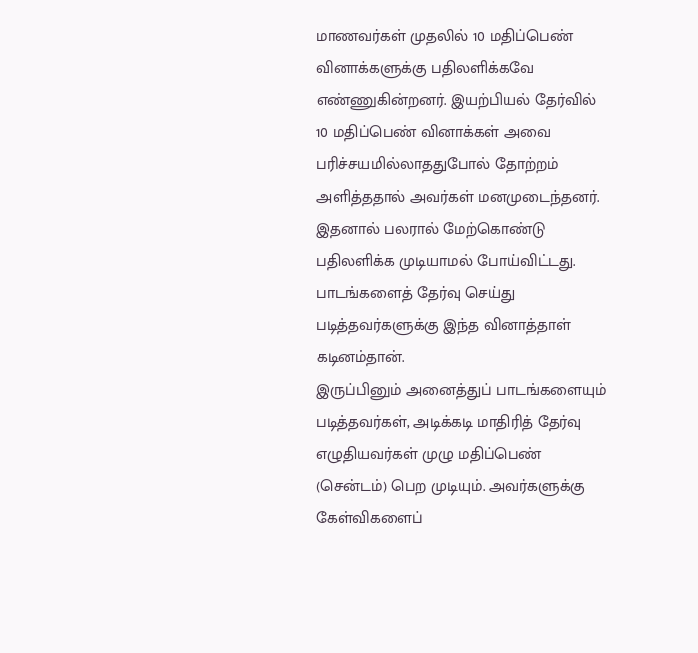மாணவர்கள் முதலில் 10 மதிப்பெண் வினாக்களுக்கு பதிலளிக்கவே எண்ணுகின்றனர். இயற்பியல் தேர்வில் 10 மதிப்பெண் வினாக்கள் அவை பரிச்சயமில்லாததுபோல் தோற்றம் அளித்ததால் அவர்கள் மனமுடைந்தனர். இதனால் பலரால் மேற்கொண்டு பதிலளிக்க முடியாமல் போய்விட்டது. பாடங்களைத் தேர்வு செய்து படித்தவர்களுக்கு இந்த வினாத்தாள் கடினம்தான்.
இருப்பினும் அனைத்துப் பாடங்களையும் படித்தவர்கள், அடிக்கடி மாதிரித் தேர்வு எழுதியவர்கள் முழு மதிப்பெண் (சென்டம்) பெற முடியும். அவர்களுக்கு கேள்விகளைப்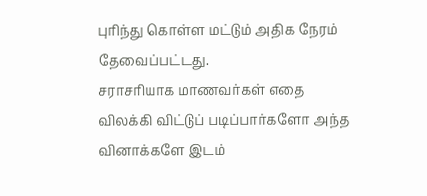புரிந்து கொள்ள மட்டும் அதிக நேரம் தேவைப்பட்டது.
சராசரியாக மாணவர்கள் எதை விலக்கி விட்டுப் படிப்பார்களோ அந்த வினாக்களே இடம்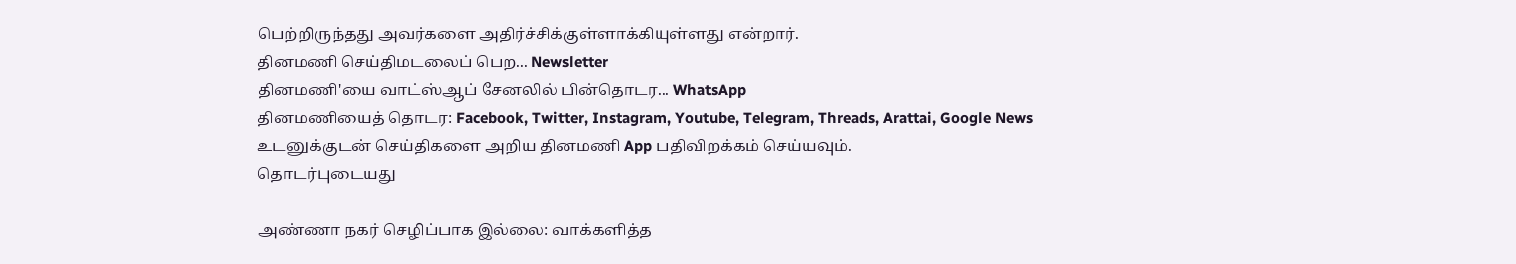பெற்றிருந்தது அவர்களை அதிர்ச்சிக்குள்ளாக்கியுள்ளது என்றார்.
தினமணி செய்திமடலைப் பெற... Newsletter
தினமணி'யை வாட்ஸ்ஆப் சேனலில் பின்தொடர... WhatsApp
தினமணியைத் தொடர: Facebook, Twitter, Instagram, Youtube, Telegram, Threads, Arattai, Google News
உடனுக்குடன் செய்திகளை அறிய தினமணி App பதிவிறக்கம் செய்யவும்.
தொடர்புடையது

அண்ணா நகர் செழிப்பாக இல்லை: வாக்களித்த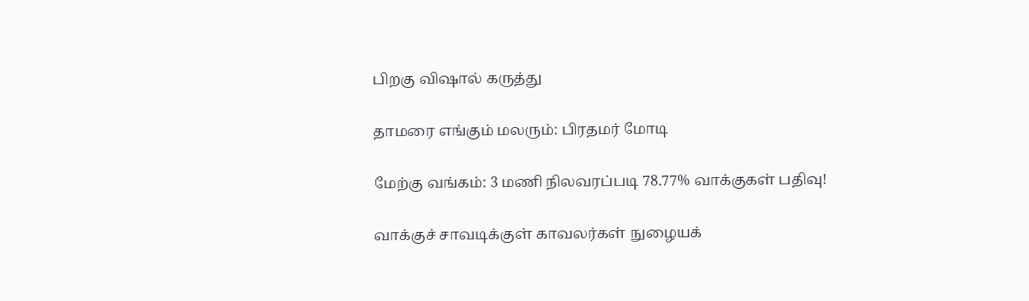பிறகு விஷால் கருத்து

தாமரை எங்கும் மலரும்: பிரதமர் மோடி

மேற்கு வங்கம்: 3 மணி நிலவரப்படி 78.77% வாக்குகள் பதிவு!

வாக்குச் சாவடிக்குள் காவலர்கள் நுழையக்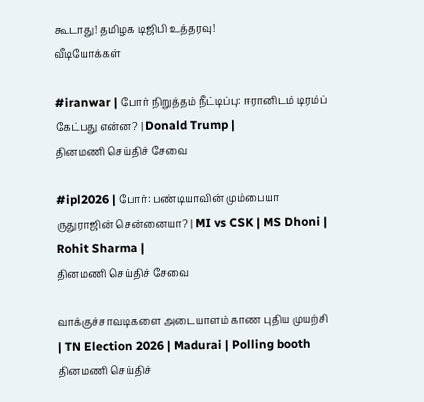கூடாது! தமிழக டிஜிபி உத்தரவு!
வீடியோக்கள்

#iranwar | போர் நிறுத்தம் நீட்டிப்பு: ஈரானிடம் டிரம்ப் கேட்பது என்ன? | Donald Trump |
தினமணி செய்திச் சேவை

#ipl2026 | போர்: பண்டியாவின் மும்பையா ருதுராஜின் சென்னையா? | MI vs CSK | MS Dhoni | Rohit Sharma |
தினமணி செய்திச் சேவை

வாக்குச்சாவடிகளை அடையாளம் காண புதிய முயற்சி | TN Election 2026 | Madurai | Polling booth
தினமணி செய்திச்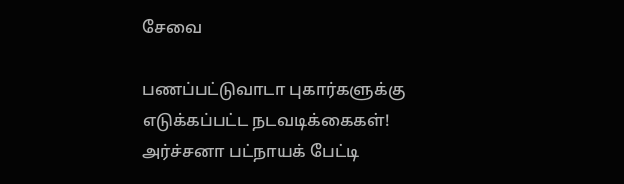சேவை

பணப்பட்டுவாடா புகார்களுக்கு எடுக்கப்பட்ட நடவடிக்கைகள்! அர்ச்சனா பட்நாயக் பேட்டி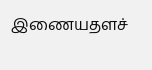இணையதளச்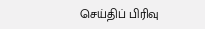செய்திப் பிரிவு